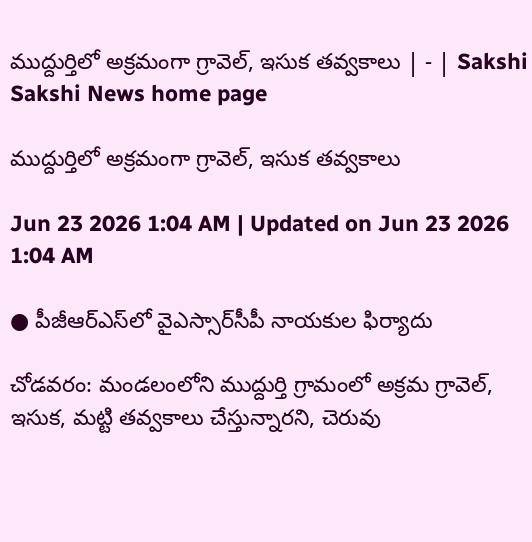ముద్దుర్తిలో అక్రమంగా గ్రావెల్‌, ఇసుక తవ్వకాలు | - | Sakshi
Sakshi News home page

ముద్దుర్తిలో అక్రమంగా గ్రావెల్‌, ఇసుక తవ్వకాలు

Jun 23 2026 1:04 AM | Updated on Jun 23 2026 1:04 AM

● పీజీఆర్‌ఎస్‌లో వైఎస్సార్‌సీపీ నాయకుల ఫిర్యాదు

చోడవరం: మండలంలోని ముద్దుర్తి గ్రామంలో అక్రమ గ్రావెల్‌, ఇసుక, మట్టి తవ్వకాలు చేస్తున్నారని, చెరువు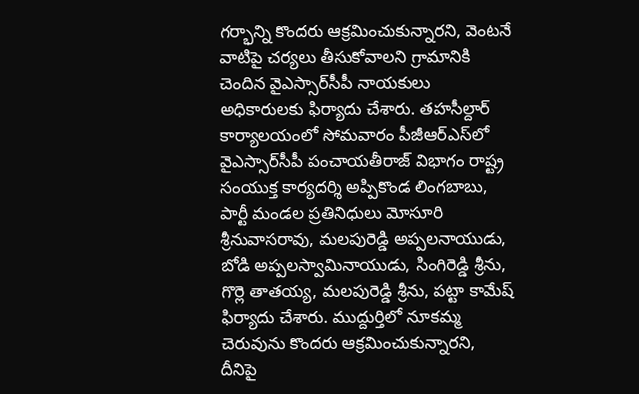గర్భాన్ని కొందరు ఆక్రమించుకున్నారని, వెంటనే వాటిపై చర్యలు తీసుకోవాలని గ్రామానికి చెందిన వైఎస్సార్‌సీపీ నాయకులు అధికారులకు ఫిర్యాదు చేశారు. తహసీల్దార్‌ కార్యాలయంలో సోమవారం పీజీఆర్‌ఎస్‌లో వైఎస్సార్‌సీపీ పంచాయతీరాజ్‌ విభాగం రాష్ట్ర సంయుక్త కార్యదర్శి అప్పికొండ లింగబాబు, పార్టీ మండల ప్రతినిధులు మోసూరి శ్రీనువాసరావు, మలపురెడ్డి అప్పలనాయుడు, బోడి అప్పలస్వామినాయుడు, సింగిరెడ్డి శ్రీను, గొర్లె తాతయ్య, మలపురెడ్డి శ్రీను, పట్టా కామేష్‌ ఫిర్యాదు చేశారు. ముద్దుర్తిలో నూకమ్మ చెరువును కొందరు ఆక్రమించుకున్నారని, దీనిపై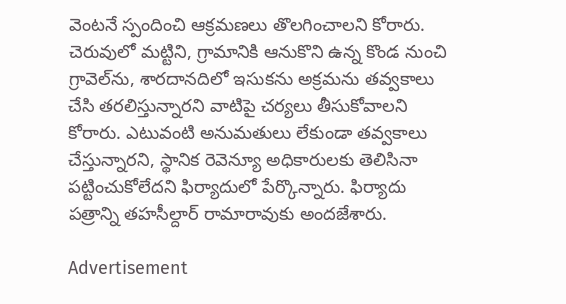వెంటనే స్పందించి ఆక్రమణలు తొలగించాలని కోరారు. చెరువులో మట్టిని, గ్రామానికి ఆనుకొని ఉన్న కొండ నుంచి గ్రావెల్‌ను, శారదానదిలో ఇసుకను అక్రమను తవ్వకాలు చేసి తరలిస్తున్నారని వాటిపై చర్యలు తీసుకోవాలని కోరారు. ఎటువంటి అనుమతులు లేకుండా తవ్వకాలు చేస్తున్నారని, స్థానిక రెవెన్యూ అధికారులకు తెలిసినా పట్టించుకోలేదని ఫిర్యాదులో పేర్కొన్నారు. ఫిర్యాదు పత్రాన్ని తహసీల్దార్‌ రామారావుకు అందజేశారు.

Advertisement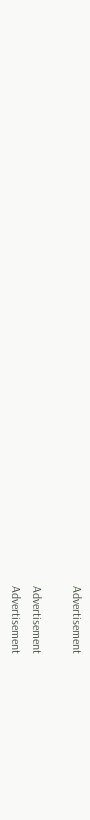Advertisement

Advertisement
Advertisement